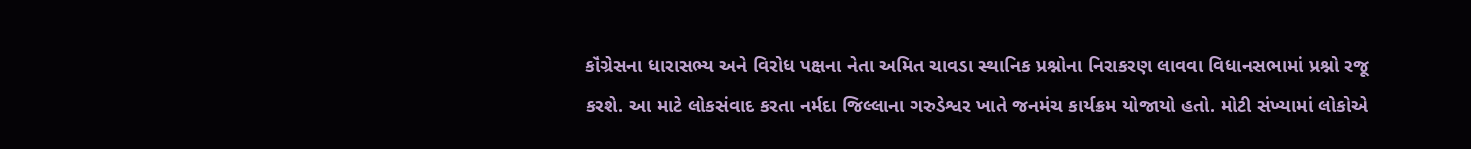કૉંગ્રેસના ધારાસભ્ય અને વિરોધ પક્ષના નેતા અમિત ચાવડા સ્થાનિક પ્રશ્નોના નિરાકરણ લાવવા વિધાનસભામાં પ્રશ્નો રજૂ કરશે. આ માટે લોકસંવાદ કરતા નર્મદા જિલ્લાના ગરુડેશ્વર ખાતે જનમંચ કાર્યક્રમ યોજાયો હતો. મોટી સંખ્યામાં લોકોએ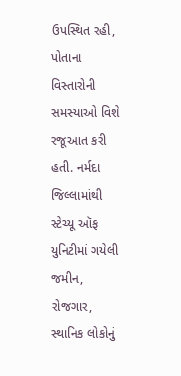ઉપસ્થિત રહી, પોતાના વિસ્તારોની સમસ્યાઓ વિશે રજૂઆત કરી હતી. નર્મદા જિલ્લામાંથી સ્ટેચ્યૂ ઑફ યુનિટીમાં ગયેલી જમીન, રોજગાર, સ્થાનિક લોકોનું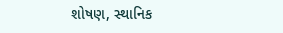શોષણ, સ્થાનિક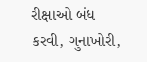રીક્ષાઓ બંધ કરવી, ગુનાખોરી,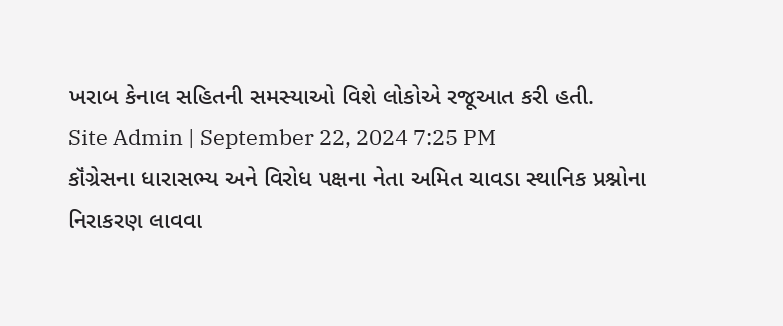ખરાબ કેનાલ સહિતની સમસ્યાઓ વિશે લોકોએ રજૂઆત કરી હતી.
Site Admin | September 22, 2024 7:25 PM
કૉંગ્રેસના ધારાસભ્ય અને વિરોધ પક્ષના નેતા અમિત ચાવડા સ્થાનિક પ્રશ્નોના નિરાકરણ લાવવા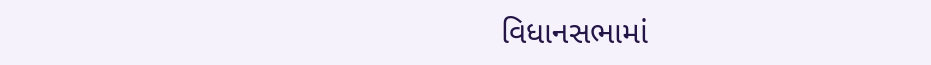વિધાનસભામાં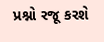પ્રશ્નો રજૂ કરશે